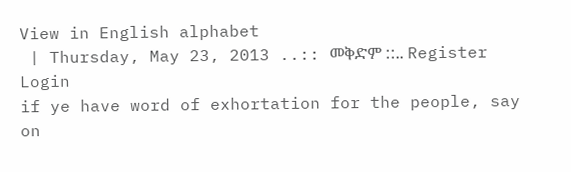View in English alphabet
 | Thursday, May 23, 2013 ..:: መቅድም ::.. Register  Login
if ye have word of exhortation for the people, say on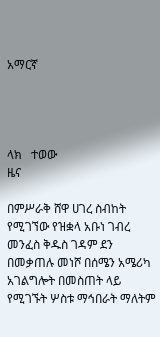አማርኛ




ላክ   ተወው
ዜና

በምሥራቅ ሸዋ ሀገረ ስብከት የሚገኘው የዝቋላ አቡነ ገብረ መንፈስ ቅዱስ ገዳም ደን በመቃጠሉ መነሾ በሰሜን አሜሪካ አገልግሎት በመስጠት ላይ የሚገኙት ሦስቱ ማኅበራት ማለትም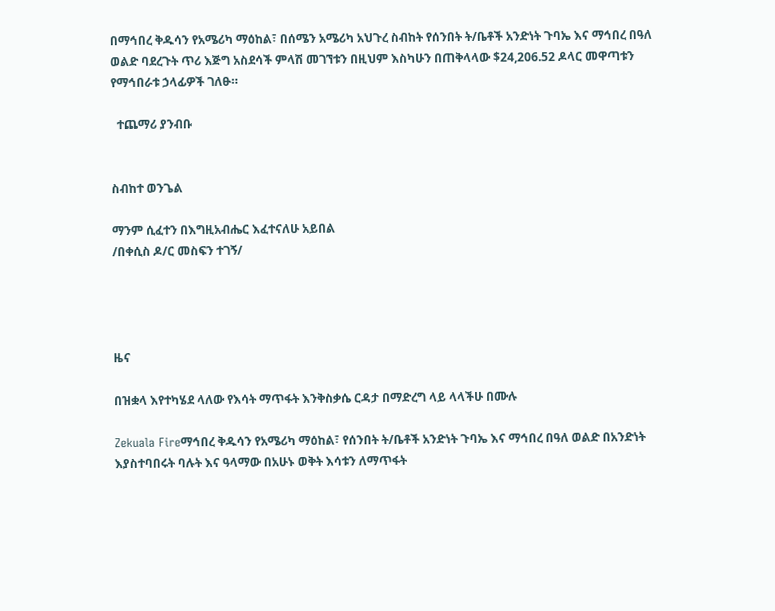በማኅበረ ቅዱሳን የአሜሪካ ማዕከል፣ በሰሜን አሜሪካ አህጉረ ስብከት የሰንበት ት/ቤቶች አንድነት ጉባኤ እና ማኅበረ በዓለ ወልድ ባደረጉት ጥሪ እጅግ አስደሳች ምላሽ መገኘቱን በዚህም እስካሁን በጠቅላላው $24,206.52 ዶላር መዋጣቱን የማኅበራቱ ኃላፊዎች ገለፁ።

  ተጨማሪ ያንብቡ


ስብከተ ወንጌል

ማንም ሲፈተን በእግዚአብሔር እፈተናለሁ አይበል
/በቀሲስ ዶ/ር መስፍን ተገኝ/




ዜና

በዝቋላ እየተካሄደ ላለው የእሳት ማጥፋት እንቅስቃሴ ርዳታ በማድረግ ላይ ላላችሁ በሙሉ

Zekuala Fireማኅበረ ቅዱሳን የአሜሪካ ማዕከል፣ የሰንበት ት/ቤቶች አንድነት ጉባኤ እና ማኅበረ በዓለ ወልድ በአንድነት እያስተባበሩት ባሉት እና ዓላማው በአሁኑ ወቅት እሳቱን ለማጥፋት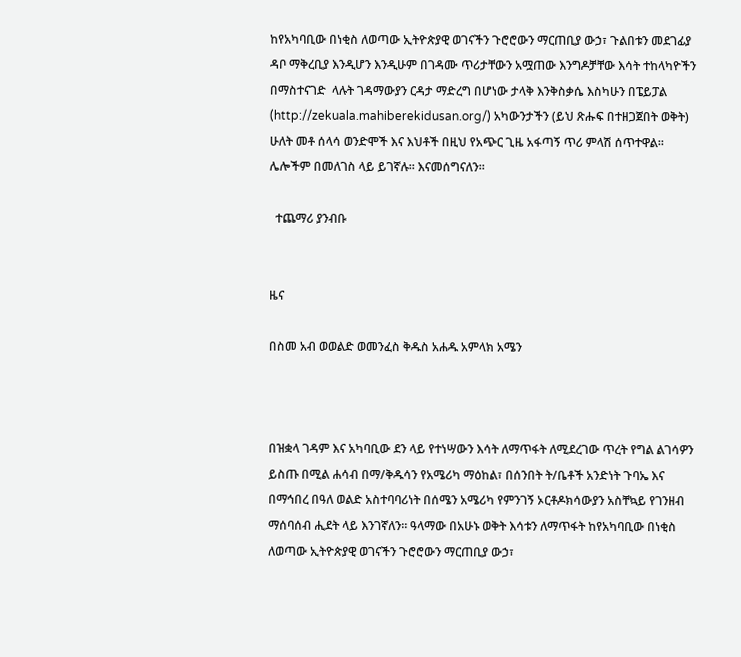ከየአካባቢው በነቂስ ለወጣው ኢትዮጵያዊ ወገናችን ጉሮሮውን ማርጠቢያ ውኃ፣ ጉልበቱን መደገፊያ ዳቦ ማቅረቢያ እንዲሆን እንዲሁም በገዳሙ ጥሪታቸውን አሟጠው እንግዶቻቸው እሳት ተከላካዮችን  በማስተናገድ  ላሉት ገዳማውያን ርዳታ ማድረግ በሆነው ታላቅ እንቅስቃሴ እስካሁን በፔይፓል (http://zekuala.mahiberekidusan.org/) አካውንታችን (ይህ ጽሑፍ በተዘጋጀበት ወቅት) ሁለት መቶ ሰላሳ ወንድሞች እና እህቶች በዚህ የአጭር ጊዜ አፋጣኝ ጥሪ ምላሽ ሰጥተዋል። ሌሎችም በመለገስ ላይ ይገኛሉ። እናመሰግናለን።

  ተጨማሪ ያንብቡ


ዜና

በስመ አብ ወወልድ ወመንፈስ ቅዱስ አሐዱ አምላክ አሜን



በዝቋላ ገዳም እና አካባቢው ደን ላይ የተነሣውን እሳት ለማጥፋት ለሚደረገው ጥረት የግል ልገሳዎን ይስጡ በሚል ሐሳብ በማ/ቅዱሳን የአሜሪካ ማዕከል፣ በሰንበት ት/ቤቶች አንድነት ጉባኤ እና በማኅበረ በዓለ ወልድ አስተባባሪነት በሰሜን አሜሪካ የምንገኝ ኦርቶዶክሳውያን አስቸኳይ የገንዘብ ማሰባሰብ ሒደት ላይ እንገኛለን። ዓላማው በአሁኑ ወቅት እሳቱን ለማጥፋት ከየአካባቢው በነቂስ ለወጣው ኢትዮጵያዊ ወገናችን ጉሮሮውን ማርጠቢያ ውኃ፣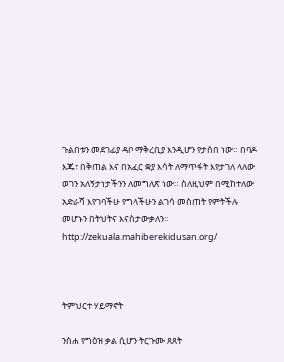ጉልበቱን መደገፊያ ዳቦ ማቅረቢያ እንዲሆን የታሰበ ነው። በባዶ እጁ፣ በቅጠል እና በአፈር ቋያ እሳት ለማጥፋት እየታገለ ላለው ወገን አለኝታነታችንን ለመግለጽ ነው። ስለዚህም በሚከተለው አድራሻ እየገባችሁ የግላችሁን ልገሳ መስጠት የምትችሉ መሆኑን በትህትና እናስታውቃለን።
http://zekuala.mahiberekidusan.org/



ትምህርተ ሃይማኖት

ንስሐ የግዕዝ ቃል ሲሆን ትርጉሙ ጸጸት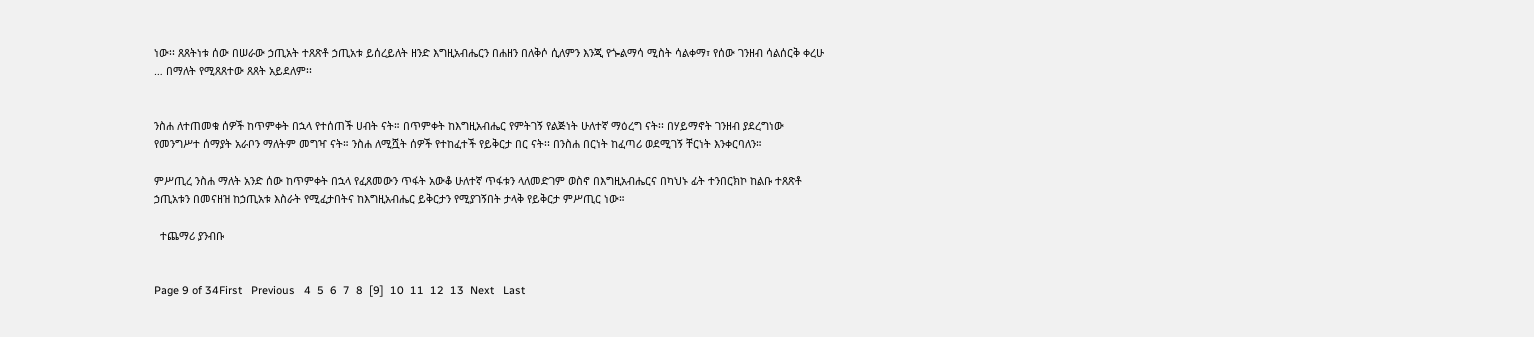ነው፡፡ ጸጸትነቱ ሰው በሠራው ኃጢአት ተጸጽቶ ኃጢአቱ ይሰረይለት ዘንድ እግዚአብሔርን በሐዘን በለቅሶ ሲለምን እንጂ የጐልማሳ ሚስት ሳልቀማ፣ የሰው ገንዘብ ሳልሰርቅ ቀረሁ … በማለት የሚጸጸተው ጸጸት አይደለም፡፡


ንስሐ ለተጠመቁ ሰዎች ከጥምቀት በኋላ የተሰጠች ሀብት ናት። በጥምቀት ከእግዚአብሔር የምትገኝ የልጅነት ሁለተኛ ማዕረግ ናት፡፡ በሃይማኖት ገንዘብ ያደረግነው የመንግሥተ ሰማያት አራቦን ማለትም መግዣ ናት። ንስሐ ለሚሿት ሰዎች የተከፈተች የይቅርታ በር ናት፡፡ በንስሐ በርነት ከፈጣሪ ወደሚገኝ ቸርነት እንቀርባለን።

ምሥጢረ ንስሐ ማለት አንድ ሰው ከጥምቀት በኋላ የፈጸመውን ጥፋት አውቆ ሁለተኛ ጥፋቱን ላለመድገም ወስኖ በእግዚአብሔርና በካህኑ ፊት ተንበርክኮ ከልቡ ተጸጽቶ ኃጢአቱን በመናዘዝ ከኃጢአቱ እስራት የሚፈታበትና ከእግዚአብሔር ይቅርታን የሚያገኝበት ታላቅ የይቅርታ ምሥጢር ነው።

  ተጨማሪ ያንብቡ


Page 9 of 34First   Previous   4  5  6  7  8  [9]  10  11  12  13  Next   Last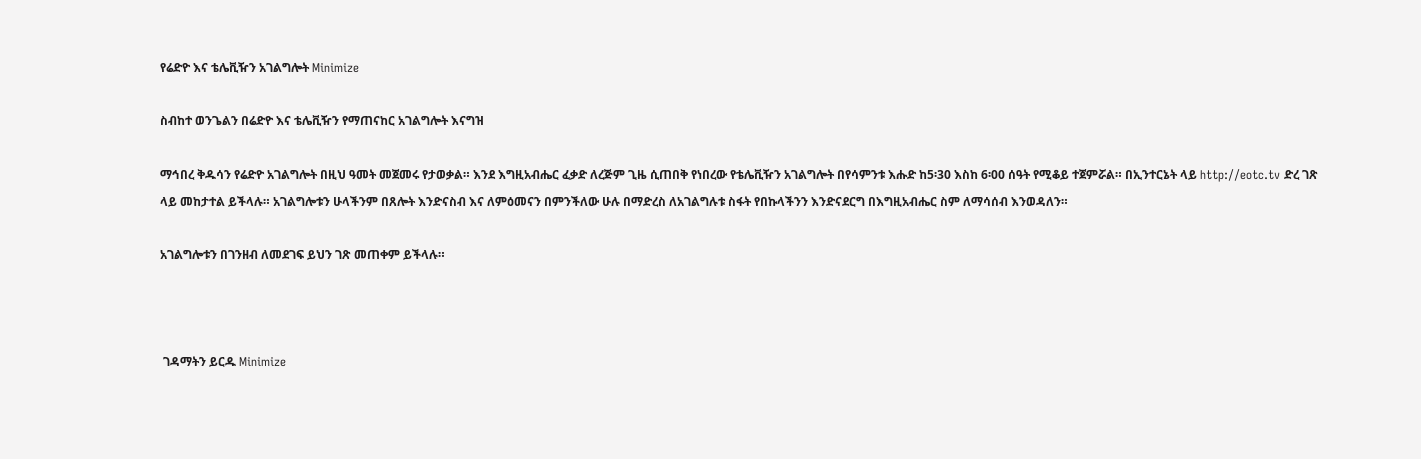የሬድዮ እና ቴሌቪዥን አገልግሎት Minimize

ስብከተ ወንጌልን በሬድዮ እና ቴሌቪዥን የማጠናከር አገልግሎት እናግዝ

ማኅበረ ቅዱሳን የሬድዮ አገልግሎት በዚህ ዓመት መጀመሩ የታወቃል። እንደ እግዚአብሔር ፈቃድ ለረጅም ጊዜ ሲጠበቅ የነበረው የቴሌቪዥን አገልግሎት በየሳምንቱ እሑድ ከ5፡30 እስከ 6፡00 ሰዓት የሚቆይ ተጀምሯል። በኢንተርኔት ላይ http://eotc.tv ድረ ገጽ ላይ መከታተል ይችላሉ። አገልግሎቱን ሁላችንም በጸሎት እንድናስብ እና ለምዕመናን በምንችለው ሁሉ በማድረስ ለአገልግሉቱ ስፋት የበኩላችንን እንድናደርግ በእግዚአብሔር ስም ለማሳሰብ እንወዳለን።

አገልግሎቱን በገንዘብ ለመደገፍ ይህን ገጽ መጠቀም ይችላሉ።



 ገዳማትን ይርዱ Minimize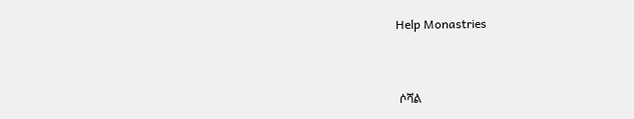Help Monastries



 ሶሻል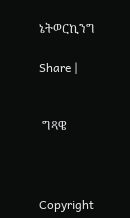ኔትወርኪንግ

Share |


 ግጻዌ



Copyright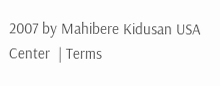2007 by Mahibere Kidusan USA Center  | Terms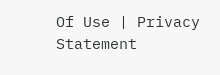Of Use | Privacy Statement